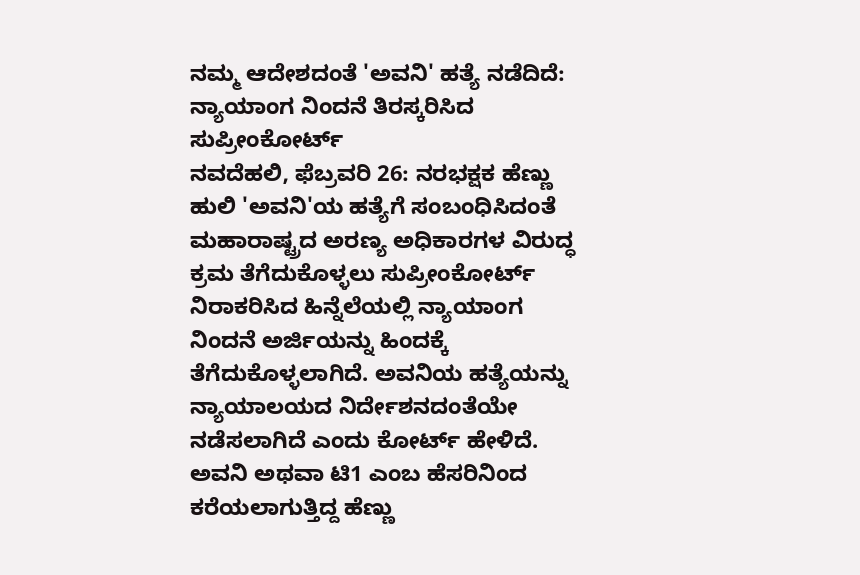ನಮ್ಮ ಆದೇಶದಂತೆ 'ಅವನಿ' ಹತ್ಯೆ ನಡೆದಿದೆ: ನ್ಯಾಯಾಂಗ ನಿಂದನೆ ತಿರಸ್ಕರಿಸಿದ ಸುಪ್ರೀಂಕೋರ್ಟ್
ನವದೆಹಲಿ, ಫೆಬ್ರವರಿ 26: ನರಭಕ್ಷಕ ಹೆಣ್ಣು ಹುಲಿ 'ಅವನಿ'ಯ ಹತ್ಯೆಗೆ ಸಂಬಂಧಿಸಿದಂತೆ ಮಹಾರಾಷ್ಟ್ರದ ಅರಣ್ಯ ಅಧಿಕಾರಗಳ ವಿರುದ್ಧ ಕ್ರಮ ತೆಗೆದುಕೊಳ್ಳಲು ಸುಪ್ರೀಂಕೋರ್ಟ್ ನಿರಾಕರಿಸಿದ ಹಿನ್ನೆಲೆಯಲ್ಲಿ ನ್ಯಾಯಾಂಗ ನಿಂದನೆ ಅರ್ಜಿಯನ್ನು ಹಿಂದಕ್ಕೆ ತೆಗೆದುಕೊಳ್ಳಲಾಗಿದೆ. ಅವನಿಯ ಹತ್ಯೆಯನ್ನು ನ್ಯಾಯಾಲಯದ ನಿರ್ದೇಶನದಂತೆಯೇ ನಡೆಸಲಾಗಿದೆ ಎಂದು ಕೋರ್ಟ್ ಹೇಳಿದೆ.
ಅವನಿ ಅಥವಾ ಟಿ1 ಎಂಬ ಹೆಸರಿನಿಂದ ಕರೆಯಲಾಗುತ್ತಿದ್ದ ಹೆಣ್ಣು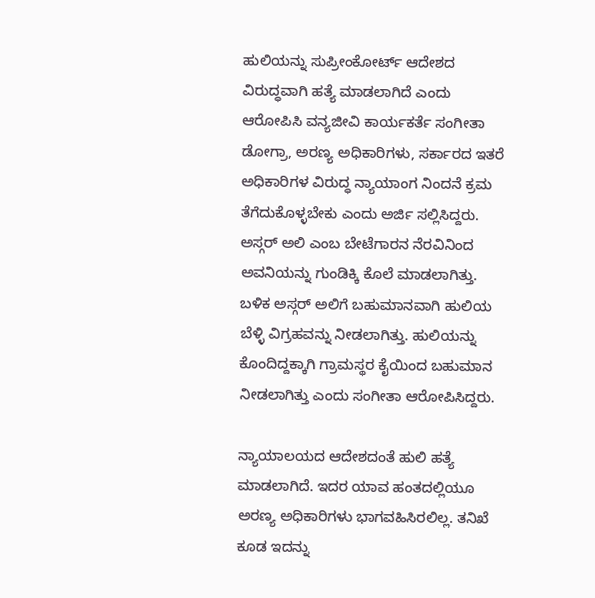ಹುಲಿಯನ್ನು ಸುಪ್ರೀಂಕೋರ್ಟ್ ಆದೇಶದ ವಿರುದ್ಧವಾಗಿ ಹತ್ಯೆ ಮಾಡಲಾಗಿದೆ ಎಂದು ಆರೋಪಿಸಿ ವನ್ಯಜೀವಿ ಕಾರ್ಯಕರ್ತೆ ಸಂಗೀತಾ ಡೋಗ್ರಾ, ಅರಣ್ಯ ಅಧಿಕಾರಿಗಳು, ಸರ್ಕಾರದ ಇತರೆ ಅಧಿಕಾರಿಗಳ ವಿರುದ್ಧ ನ್ಯಾಯಾಂಗ ನಿಂದನೆ ಕ್ರಮ ತೆಗೆದುಕೊಳ್ಳಬೇಕು ಎಂದು ಅರ್ಜಿ ಸಲ್ಲಿಸಿದ್ದರು.
ಅಸ್ಗರ್ ಅಲಿ ಎಂಬ ಬೇಟೆಗಾರನ ನೆರವಿನಿಂದ ಅವನಿಯನ್ನು ಗುಂಡಿಕ್ಕಿ ಕೊಲೆ ಮಾಡಲಾಗಿತ್ತು. ಬಳಿಕ ಅಸ್ಗರ್ ಅಲಿಗೆ ಬಹುಮಾನವಾಗಿ ಹುಲಿಯ ಬೆಳ್ಳಿ ವಿಗ್ರಹವನ್ನು ನೀಡಲಾಗಿತ್ತು. ಹುಲಿಯನ್ನು ಕೊಂದಿದ್ದಕ್ಕಾಗಿ ಗ್ರಾಮಸ್ಥರ ಕೈಯಿಂದ ಬಹುಮಾನ ನೀಡಲಾಗಿತ್ತು ಎಂದು ಸಂಗೀತಾ ಆರೋಪಿಸಿದ್ದರು.

ನ್ಯಾಯಾಲಯದ ಆದೇಶದಂತೆ ಹುಲಿ ಹತ್ಯೆ ಮಾಡಲಾಗಿದೆ. ಇದರ ಯಾವ ಹಂತದಲ್ಲಿಯೂ ಅರಣ್ಯ ಅಧಿಕಾರಿಗಳು ಭಾಗವಹಿಸಿರಲಿಲ್ಲ. ತನಿಖೆ ಕೂಡ ಇದನ್ನು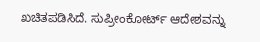ಖಚಿತಪಡಿಸಿದೆ. ಸುಪ್ರೀಂಕೋರ್ಟ್ ಆದೇಶವನ್ನು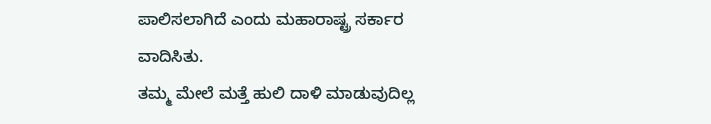ಪಾಲಿಸಲಾಗಿದೆ ಎಂದು ಮಹಾರಾಷ್ಟ್ರ ಸರ್ಕಾರ ವಾದಿಸಿತು.
ತಮ್ಮ ಮೇಲೆ ಮತ್ತೆ ಹುಲಿ ದಾಳಿ ಮಾಡುವುದಿಲ್ಲ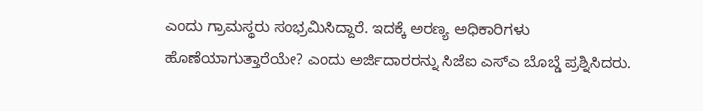ಎಂದು ಗ್ರಾಮಸ್ಥರು ಸಂಭ್ರಮಿಸಿದ್ದಾರೆ. ಇದಕ್ಕೆ ಅರಣ್ಯ ಅಧಿಕಾರಿಗಳು ಹೊಣೆಯಾಗುತ್ತಾರೆಯೇ? ಎಂದು ಅರ್ಜಿದಾರರನ್ನು ಸಿಜೆಐ ಎಸ್ಎ ಬೊಬ್ಡೆ ಪ್ರಶ್ನಿಸಿದರು.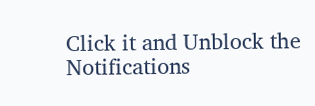Click it and Unblock the Notifications